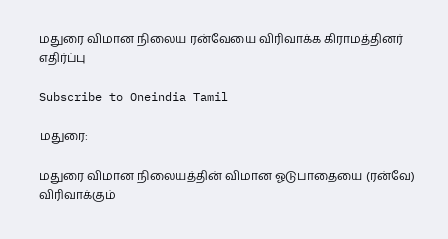மதுரை விமான நிலைய ரன்வேயை விரிவாக்க கிராமத்தினர் எதிர்ப்பு

Subscribe to Oneindia Tamil

மதுரை:

மதுரை விமான நிலையத்தின் விமான ஓடுபாதையை (ரன்வே) விரிவாக்கும்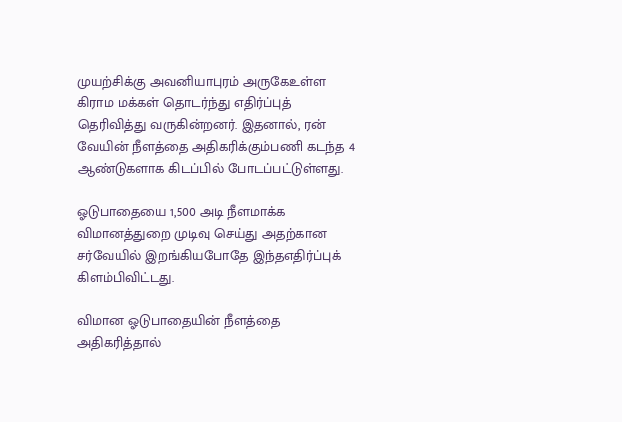முயற்சிக்கு அவனியாபுரம் அருகேஉள்ள கிராம மக்கள் தொடர்ந்து எதிர்ப்புத் தெரிவித்து வருகின்றனர். இதனால், ரன் வேயின் நீளத்தை அதிகரிக்கும்பணி கடந்த 4 ஆண்டுகளாக கிடப்பில் போடப்பட்டுள்ளது.

ஓடுபாதையை 1,500 அடி நீளமாக்க விமானத்துறை முடிவு செய்து அதற்கான சர்வேயில் இறங்கியபோதே இந்தஎதிர்ப்புக் கிளம்பிவிட்டது.

விமான ஓடுபாதையின் நீளத்தை அதிகரித்தால்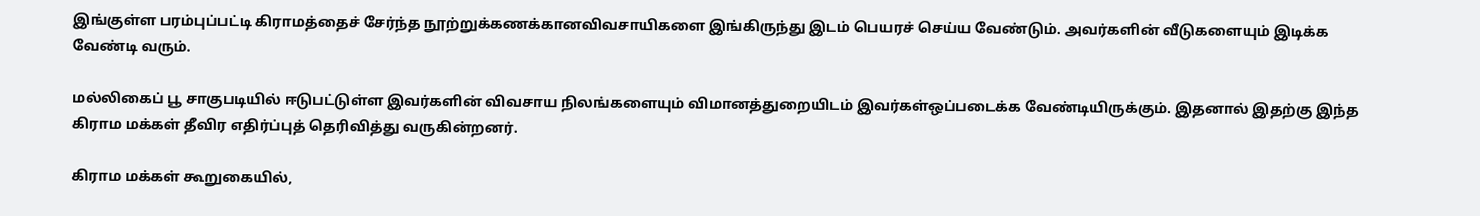இங்குள்ள பரம்புப்பட்டி கிராமத்தைச் சேர்ந்த நூற்றுக்கணக்கானவிவசாயிகளை இங்கிருந்து இடம் பெயரச் செய்ய வேண்டும். அவர்களின் வீடுகளையும் இடிக்க வேண்டி வரும்.

மல்லிகைப் பூ சாகுபடியில் ஈடுபட்டுள்ள இவர்களின் விவசாய நிலங்களையும் விமானத்துறையிடம் இவர்கள்ஒப்படைக்க வேண்டியிருக்கும். இதனால் இதற்கு இந்த கிராம மக்கள் தீவிர எதிர்ப்புத் தெரிவித்து வருகின்றனர்.

கிராம மக்கள் கூறுகையில்,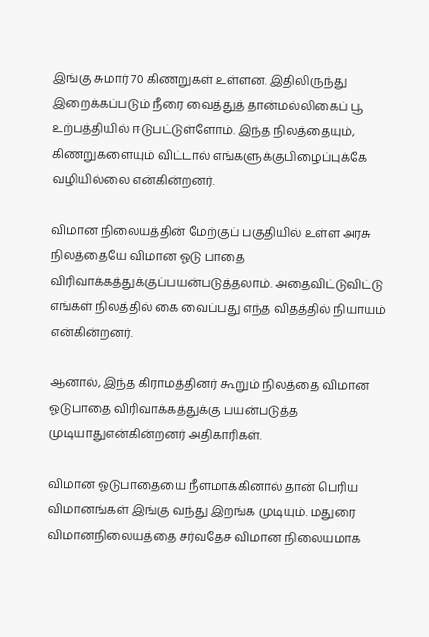இங்கு சுமார் 70 கிணறுகள் உள்ளன. இதிலிருந்து இறைக்கப்படும் நீரை வைத்துத் தான்மல்லிகைப் பூ உற்பத்தியில் ஈடுபட்டுள்ளோம். இந்த நிலத்தையும், கிணறுகளையும் விட்டால் எங்களுக்குபிழைப்புக்கே வழியில்லை என்கின்றனர்.

விமான நிலையத்தின் மேற்குப் பகுதியில் உள்ள அரசு நிலத்தையே விமான ஓடு பாதை விரிவாக்கத்துக்குப்பயன்படுத்தலாம். அதைவிட்டுவிட்டு எங்கள் நிலத்தில் கை வைப்பது எந்த விதத்தில் நியாயம் என்கின்றனர்.

ஆனால், இந்த கிராமத்தினர் கூறும் நிலத்தை விமான ஓடுபாதை விரிவாக்கத்துக்கு பயன்படுத்த முடியாதுஎன்கின்றனர் அதிகாரிகள்.

விமான ஓடுபாதையை நீளமாக்கினால் தான் பெரிய விமானங்கள் இங்கு வந்து இறங்க முடியும். மதுரை விமானநிலையத்தை சர்வதேச விமான நிலையமாக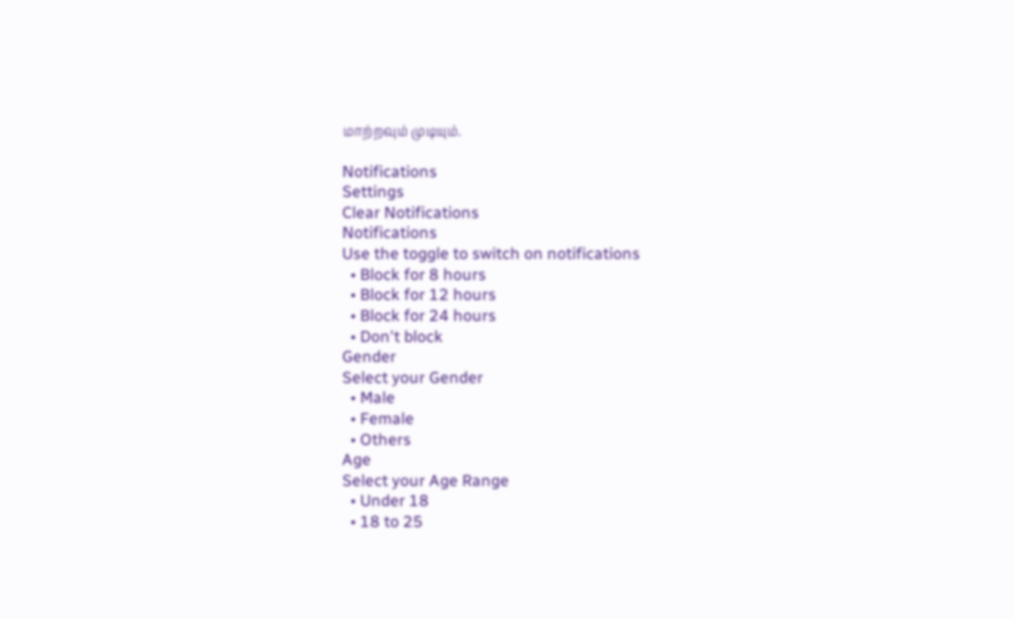மாற்றவும் முடியும்.

Notifications
Settings
Clear Notifications
Notifications
Use the toggle to switch on notifications
  • Block for 8 hours
  • Block for 12 hours
  • Block for 24 hours
  • Don't block
Gender
Select your Gender
  • Male
  • Female
  • Others
Age
Select your Age Range
  • Under 18
  • 18 to 25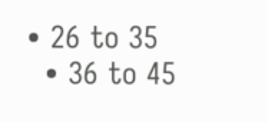• 26 to 35
  • 36 to 45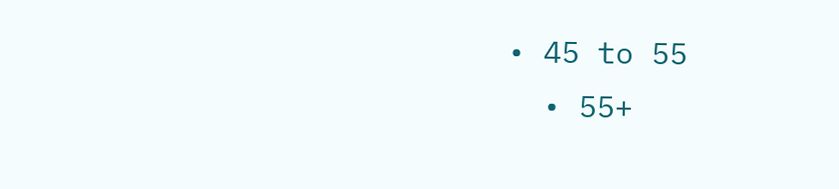• 45 to 55
  • 55+